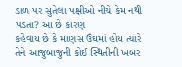ડાળ પર સુતેલા પક્ષીઓ નીચે કેમ નથી પડતા? આ છે કારણ
કહેવાય છે કે માણસ ઉંઘમાં હોય ત્યારે તેને આજુબાજુની કોઈ સ્થિતીની ખબર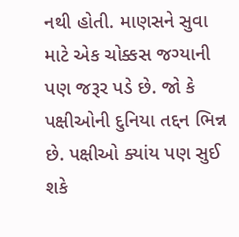નથી હોતી. માણસને સુવા માટે એક ચોક્કસ જગ્યાની પણ જરૂર પડે છે. જો કે પક્ષીઓની દુનિયા તદ્દન ભિન્ન છે. પક્ષીઓ ક્યાંય પણ સુઈ શકે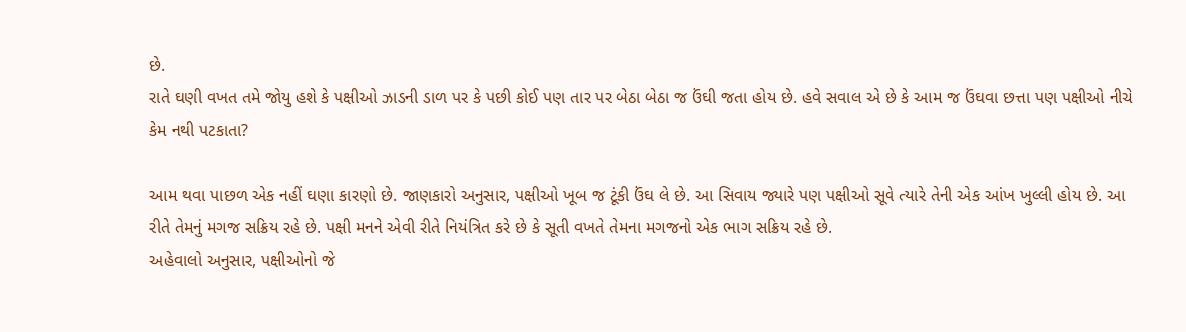છે.
રાતે ઘણી વખત તમે જોયુ હશે કે પક્ષીઓ ઝાડની ડાળ પર કે પછી કોઈ પણ તાર પર બેઠા બેઠા જ ઉંઘી જતા હોય છે. હવે સવાલ એ છે કે આમ જ ઉંઘવા છત્તા પણ પક્ષીઓ નીચે કેમ નથી પટકાતા?

આમ થવા પાછળ એક નહીં ઘણા કારણો છે. જાણકારો અનુસાર, પક્ષીઓ ખૂબ જ ટૂંકી ઉંઘ લે છે. આ સિવાય જ્યારે પણ પક્ષીઓ સૂવે ત્યારે તેની એક આંખ ખુલ્લી હોય છે. આ રીતે તેમનું મગજ સક્રિય રહે છે. પક્ષી મનને એવી રીતે નિયંત્રિત કરે છે કે સૂતી વખતે તેમના મગજનો એક ભાગ સક્રિય રહે છે.
અહેવાલો અનુસાર, પક્ષીઓનો જે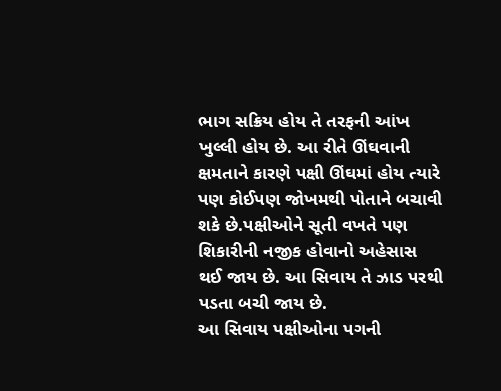ભાગ સક્રિય હોય તે તરફની આંખ ખુલ્લી હોય છે. આ રીતે ઊંઘવાની ક્ષમતાને કારણે પક્ષી ઊંઘમાં હોય ત્યારે પણ કોઈપણ જોખમથી પોતાને બચાવી શકે છે.પક્ષીઓને સૂતી વખતે પણ શિકારીની નજીક હોવાનો અહેસાસ થઈ જાય છે. આ સિવાય તે ઝાડ પરથી પડતા બચી જાય છે.
આ સિવાય પક્ષીઓના પગની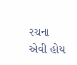રચના એવી હોય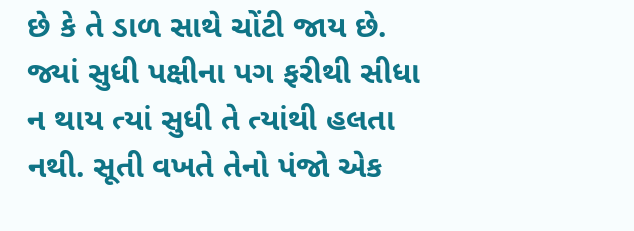છે કે તે ડાળ સાથે ચોંટી જાય છે. જ્યાં સુધી પક્ષીના પગ ફરીથી સીધા ન થાય ત્યાં સુધી તે ત્યાંથી હલતા નથી. સૂતી વખતે તેનો પંજો એક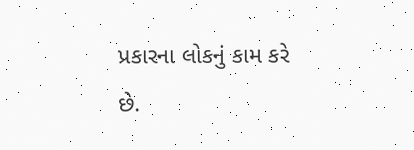પ્રકારના લોકનું કામ કરે છે.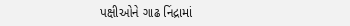પક્ષીઓને ગાઢ નિંદ્રામાં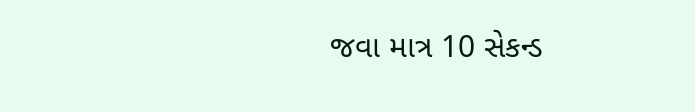જવા માત્ર 10 સેકન્ડ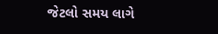જેટલો સમય લાગે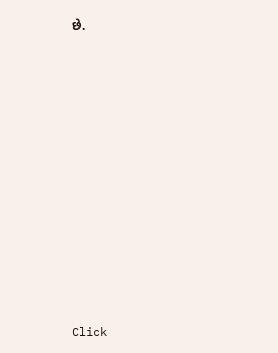છે.












Click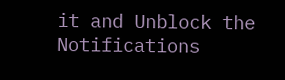it and Unblock the Notifications